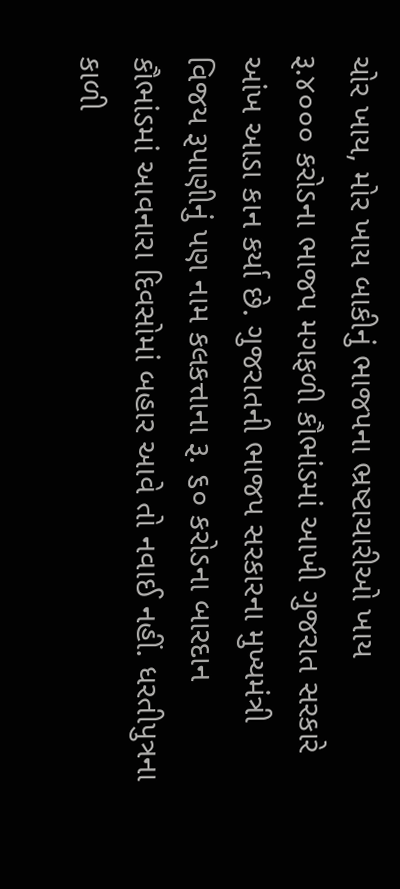ચોર ખાય, મોર ખાય બાકીનું ભાજપના ભ્રષ્ટાચારીઓ ખાય
રૂ.૪૦૦૦ કરોડના ભાજપ મગફળી કૌભાંડમાં આખી ગુજરાત સરકારે આંખ આડા કાન કર્યા છે. ગુજરાતની ભાજપ સરકારના મુખ્યમંત્રી વિજય રૂપાણીનું પણ નામ કલકત્તાના રૂ. ૬૦ કરોડના બારદાન કૌભાંડમાં આવનારા દિવસોમાં બહાર આવે તો નવાઈ નહીં. ધરતીપુત્રના કાળી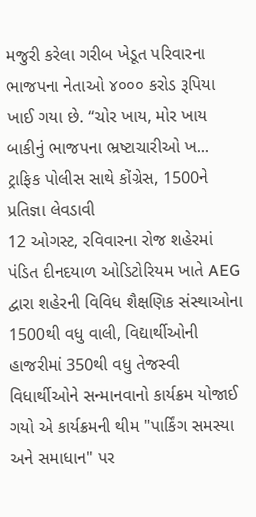મજુરી કરેલા ગરીબ ખેડૂત પરિવારના ભાજપના નેતાઓ ૪૦૦૦ કરોડ રૂપિયા ખાઈ ગયા છે. “ચોર ખાય, મોર ખાય બાકીનું ભાજપના ભ્રષ્ટાચારીઓ ખ...
ટ્રાફિક પોલીસ સાથે કોંગ્રેસ, 1500ને પ્રતિજ્ઞા લેવડાવી
12 ઓગસ્ટ, રવિવારના રોજ શહેરમાં પંડિત દીનદયાળ ઓડિટોરિયમ ખાતે AEG દ્વારા શહેરની વિવિધ શૈક્ષણિક સંસ્થાઓના 1500થી વધુ વાલી, વિદ્યાર્થીઓની હાજરીમાં 350થી વધુ તેજસ્વી વિધાર્થીઓને સન્માનવાનો કાર્યક્રમ યોજાઈ ગયો એ કાર્યક્રમની થીમ "પાર્કિંગ સમસ્યા અને સમાધાન" પર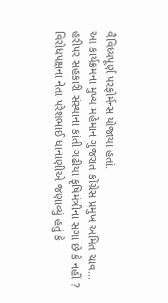વૈવિધ્યપૂર્ણ પરફોર્મન્સ યોજાયા હતાં.
આ કાર્યક્રમના મુખ્ય મહેમાન ગુજરાત કોંગ્રેસ પ્રમુખ અમિત ચાવ...
હરીપર સહકારી સંસ્થાના કાંતી ગઢીયા કૃષિમંત્રીના સગા છે કે નહીં ?
વિરોધપક્ષના નેતા પરેશભાઈ ધાનાણીએ જણાવ્યું હતું કે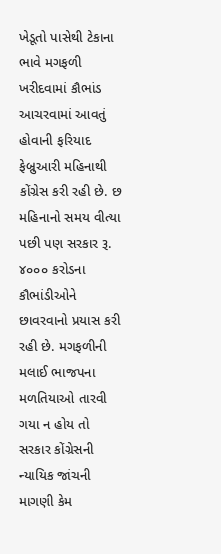ખેડૂતો પાસેથી ટેકાના ભાવે મગફળી ખરીદવામાં કૌભાંડ આચરવામાં આવતું હોવાની ફરિયાદ ફેબ્રુઆરી મહિનાથી કોંગ્રેસ કરી રહી છે. છ મહિનાનો સમય વીત્યા પછી પણ સરકાર રૂ. ૪૦૦૦ કરોડના કૌભાંડીઓને છાવરવાનો પ્રયાસ કરી રહી છે. મગફળીની મલાઈ ભાજપના મળતિયાઓ તારવી ગયા ન હોય તો સરકાર કોંગ્રેસની ન્યાયિક જાંચની માગણી કેમ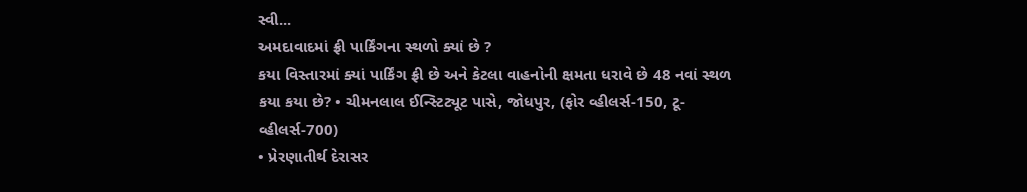સ્વી...
અમદાવાદમાં ફ્રી પાર્કિંગના સ્થળો ક્યાં છે ?
કયા વિસ્તારમાં ક્યાં પાર્કિંગ ફ્રી છે અને કેટલા વાહનોની ક્ષમતા ધરાવે છે 48 નવાં સ્થળ કયા કયા છે? • ચીમનલાલ ઈન્સ્ટિટ્યૂટ પાસે, જોધપુર, (ફોર વ્હીલર્સ-150, ટૂ-વ્હીલર્સ-700)
• પ્રેરણાતીર્થ દેરાસર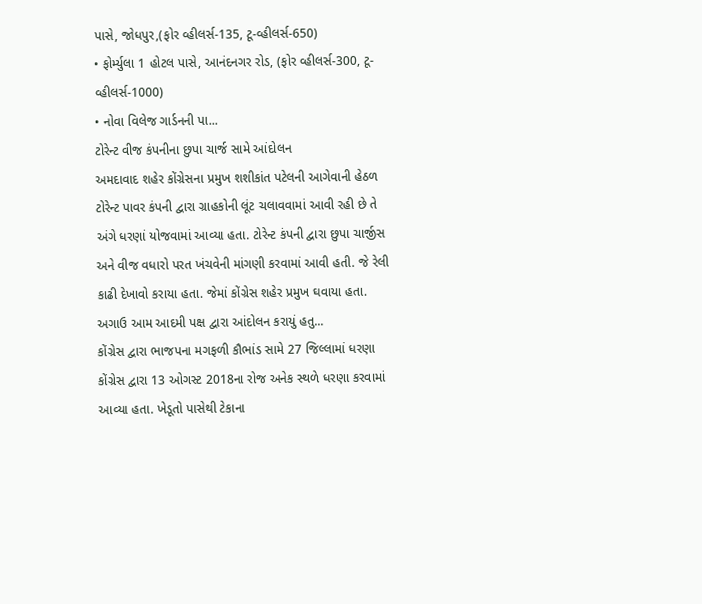પાસે, જોધપુર,(ફોર વ્હીલર્સ-135, ટૂ-વ્હીલર્સ-650)
• ફોર્મ્યુલા 1 હોટલ પાસે, આનંદનગર રોડ, (ફોર વ્હીલર્સ-300, ટૂ-વ્હીલર્સ-1000)
• નોવા વિલેજ ગાર્ડનની પા...
ટોરેન્ટ વીજ કંપનીના છુપા ચાર્જ સામે આંદોલન
અમદાવાદ શહેર કોંગ્રેસના પ્રમુખ શશીકાંત પટેલની આગેવાની હેઠળ ટોરેન્ટ પાવર કંપની દ્વારા ગ્રાહકોની લૂંટ ચલાવવામાં આવી રહી છે તે અંગે ધરણાં યોજવામાં આવ્યા હતા. ટોરેન્ટ કંપની દ્વારા છુપા ચાર્જીસ અને વીજ વધારો પરત ખંચવેની માંગણી કરવામાં આવી હતી. જે રેલી કાઢી દેખાવો કરાયા હતા. જેમાં કોંગ્રેસ શહેર પ્રમુખ ઘવાયા હતા. અગાઉ આમ આદમી પક્ષ દ્વારા આંદોલન કરાયું હતુ...
કોંગ્રેસ દ્વારા ભાજપના મગફળી કૌભાંડ સામે 27 જિલ્લામાં ધરણા
કોંગ્રેસ દ્વારા 13 ઓગસ્ટ 2018ના રોજ અનેક સ્થળે ધરણા કરવામાં આવ્યા હતા. ખેડૂતો પાસેથી ટેકાના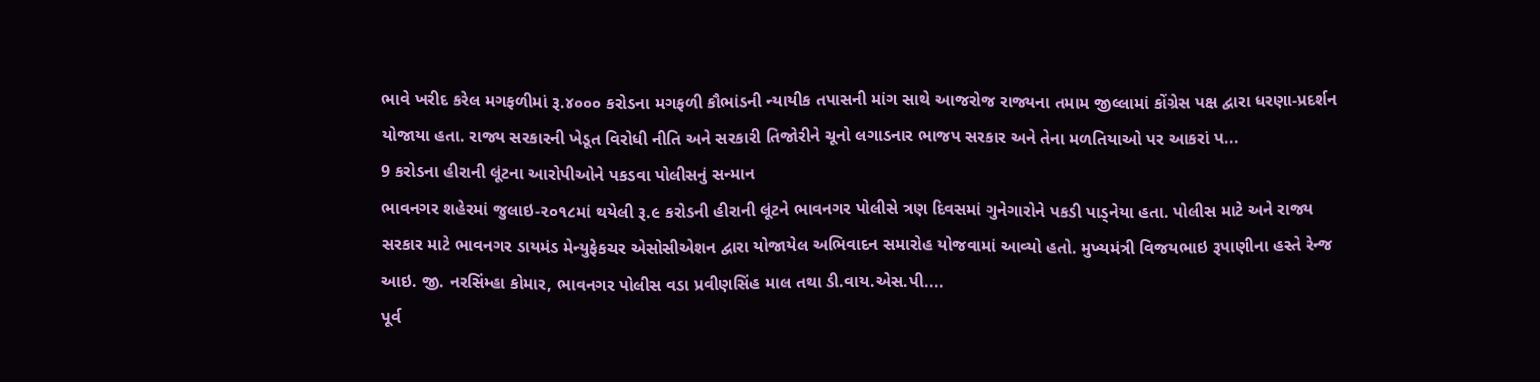ભાવે ખરીદ કરેલ મગફળીમાં રૂ.૪૦૦૦ કરોડના મગફળી કૌભાંડની ન્યાયીક તપાસની માંગ સાથે આજરોજ રાજ્યના તમામ જીલ્લામાં કોંગ્રેસ પક્ષ દ્વારા ધરણા-પ્રદર્શન યોજાયા હતા. રાજ્ય સરકારની ખેડૂત વિરોધી નીતિ અને સરકારી તિજોરીને ચૂનો લગાડનાર ભાજપ સરકાર અને તેના મળતિયાઓ પર આકરાં પ...
9 કરોડના હીરાની લૂંટના આરોપીઓને પકડવા પોલીસનું સન્માન
ભાવનગર શહેરમાં જુલાઇ-૨૦૧૮માં થયેલી રૂ.૯ કરોડની હીરાની લૂંટને ભાવનગર પોલીસે ત્રણ દિવસમાં ગુનેગારોને પકડી પાડ્નેયા હતા. પોલીસ માટે અને રાજ્ય સરકાર માટે ભાવનગર ડાયમંડ મેન્યુફેકચર એસોસીએશન દ્વારા યોજાયેલ અભિવાદન સમારોહ યોજવામાં આવ્યો હતો. મુખ્યમંત્રી વિજયભાઇ રૂપાણીના હસ્તે રેન્જ આઇ. જી. નરસિંમ્હા કોમાર, ભાવનગર પોલીસ વડા પ્રવીણસિંહ માલ તથા ડી.વાય.એસ.પી....
પૂર્વ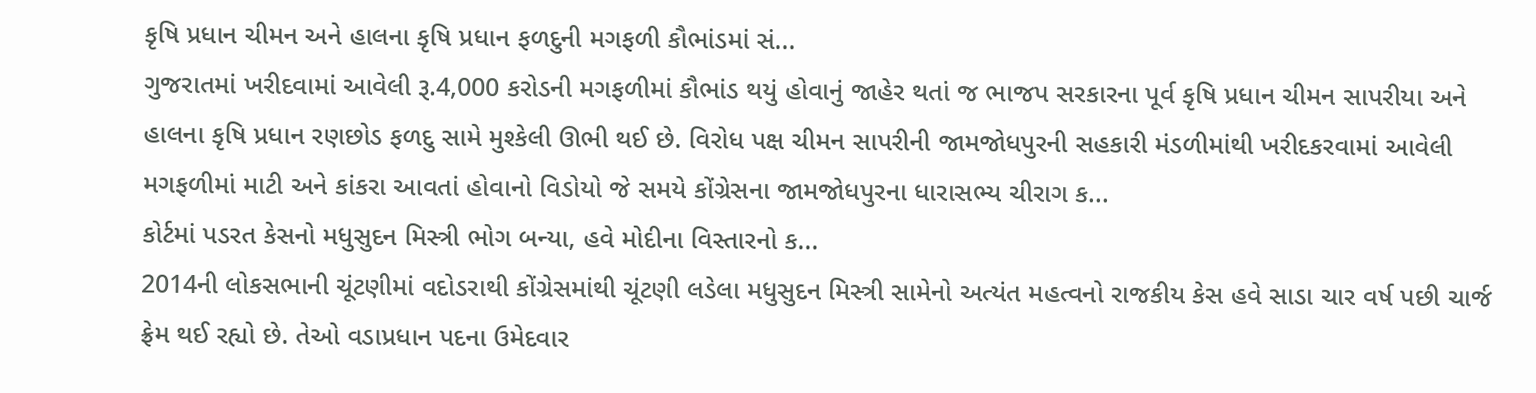કૃષિ પ્રધાન ચીમન અને હાલના કૃષિ પ્રધાન ફળદુની મગફળી કૌભાંડમાં સં...
ગુજરાતમાં ખરીદવામાં આવેલી રૂ.4,000 કરોડની મગફળીમાં કૌભાંડ થયું હોવાનું જાહેર થતાં જ ભાજપ સરકારના પૂર્વ કૃષિ પ્રધાન ચીમન સાપરીયા અને હાલના કૃષિ પ્રધાન રણછોડ ફળદુ સામે મુશ્કેલી ઊભી થઈ છે. વિરોધ પક્ષ ચીમન સાપરીની જામજોધપુરની સહકારી મંડળીમાંથી ખરીદકરવામાં આવેલી મગફળીમાં માટી અને કાંકરા આવતાં હોવાનો વિડોયો જે સમયે કોંગ્રેસના જામજોધપુરના ધારાસભ્ય ચીરાગ ક...
કોર્ટમાં પડરત કેસનો મધુસુદન મિસ્ત્રી ભોગ બન્યા, હવે મોદીના વિસ્તારનો ક...
2014ની લોકસભાની ચૂંટણીમાં વદોડરાથી કોંગ્રેસમાંથી ચૂંટણી લડેલા મધુસુદન મિસ્ત્રી સામેનો અત્યંત મહત્વનો રાજકીય કેસ હવે સાડા ચાર વર્ષ પછી ચાર્જ ફ્રેમ થઈ રહ્યો છે. તેઓ વડાપ્રધાન પદના ઉમેદવાર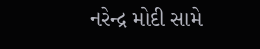નરેન્દ્ર મોદી સામે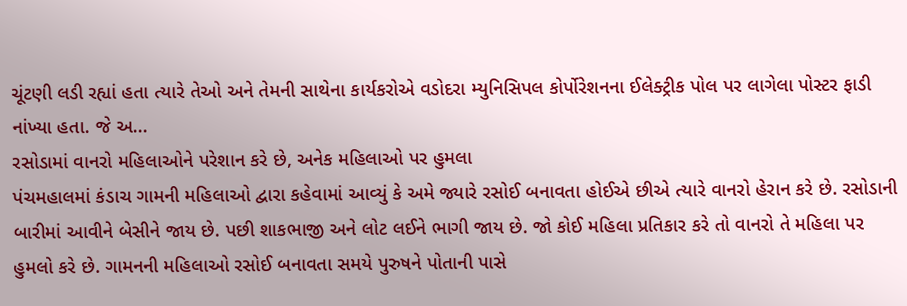ચૂંટણી લડી રહ્યાં હતા ત્યારે તેઓ અને તેમની સાથેના કાર્યકરોએ વડોદરા મ્યુનિસિપલ કોર્પોરેશનના ઈલેક્ટ્રીક પોલ પર લાગેલા પોસ્ટર ફાડી નાંખ્યા હતા. જે અ...
રસોડામાં વાનરો મહિલાઓને પરેશાન કરે છે, અનેક મહિલાઓ પર હુમલા
પંચમહાલમાં કંડાચ ગામની મહિલાઓ દ્વારા કહેવામાં આવ્યું કે અમે જ્યારે રસોઈ બનાવતા હોઈએ છીએ ત્યારે વાનરો હેરાન કરે છે. રસોડાની બારીમાં આવીને બેસીને જાય છે. પછી શાકભાજી અને લોટ લઈને ભાગી જાય છે. જો કોઈ મહિલા પ્રતિકાર કરે તો વાનરો તે મહિલા પર હુમલો કરે છે. ગામનની મહિલાઓ રસોઈ બનાવતા સમયે પુરુષને પોતાની પાસે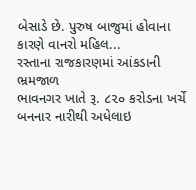બેસાડે છે. પુરુષ બાજુમાં હોવાના કારણે વાનરો મહિલ...
રસ્તાના રાજકારણમાં આંકડાની ભ્રમજાળ
ભાવનગર ખાતે રૂ. ૮૨૦ કરોડના ખર્ચે બનનાર નારીથી અધેલાઇ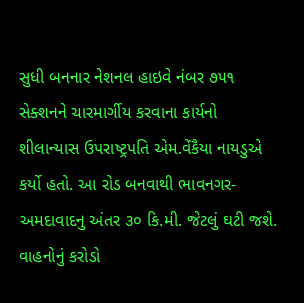સુધી બનનાર નેશનલ હાઇવે નંબર ૭૫૧ સેક્શનને ચારમાર્ગીય કરવાના કાર્યનો શીલાન્યાસ ઉપરાષ્ટ્રપતિ એમ.વેંકૈયા નાયડુએ કર્યો હતો. આ રોડ બનવાથી ભાવનગર- અમદાવાદનુ અંતર ૩૦ કિ.મી. જેટલું ઘટી જશે. વાહનોનું કરોડો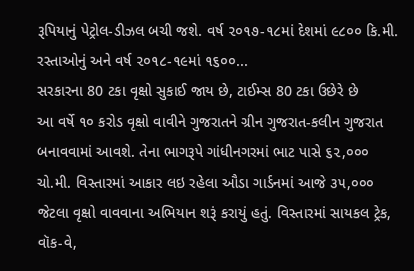રૂપિયાનું પેટ્રોલ-ડીઝલ બચી જશે. વર્ષ ૨૦૧૭-૧૮માં દેશમાં ૯૮૦૦ કિ.મી. રસ્તાઓનું અને વર્ષ ૨૦૧૮-૧૯માં ૧૬૦૦...
સરકારના 80 ટકા વૃક્ષો સુકાઈ જાય છે, ટાઈમ્સ 80 ટકા ઉછેરે છે
આ વર્ષે ૧૦ કરોડ વૃક્ષો વાવીને ગુજરાતને ગ્રીન ગુજરાત-કલીન ગુજરાત બનાવવામાં આવશે. તેના ભાગરૂપે ગાંધીનગરમાં ભાટ પાસે ૬૨,૦૦૦ ચો.મી. વિસ્તારમાં આકાર લઇ રહેલા ઔડા ગાર્ડનમાં આજે ૩૫,૦૦૦ જેટલા વૃક્ષો વાવવાના અભિયાન શરૂં કરાયું હતું. વિસ્તારમાં સાયકલ ટ્રેક, વૉક-વે,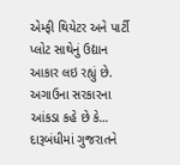એમ્ફી થિયેટર અને પાર્ટી પ્લોટ સાથેનું ઉદ્યાન આકાર લઇ રહ્યું છે. અગાઉના સરકારના આંકડા કહે છે કે...
દારૂબંધીમાં ગુજરાતને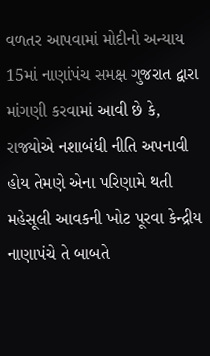વળતર આપવામાં મોદીનો અન્યાય
15માં નાણાંપંચ સમક્ષ ગુજરાત દ્વારા માંગણી કરવામાં આવી છે કે, રાજ્યોએ નશાબંધી નીતિ અપનાવી હોય તેમણે એના પરિણામે થતી મહેસૂલી આવકની ખોટ પૂરવા કેન્દ્રીય નાણાપંચે તે બાબતે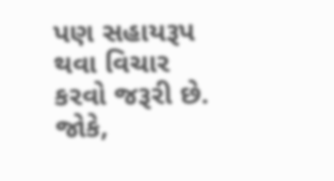પણ સહાયરૂપ થવા વિચાર કરવો જરૂરી છે. જોકે,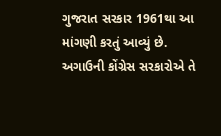ગુજરાત સરકાર 1961થા આ માંગણી કરતું આવ્યું છે. અગાઉની કોંગ્રેસ સરકારોએ તે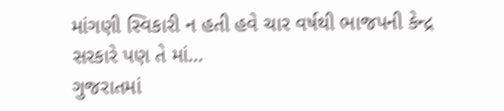માંગણી સ્વિકારી ન હતી હવે ચાર વર્ષથી ભાજપની કેન્દ્ર સરકારે પણ તે માં...
ગુજરાતમાં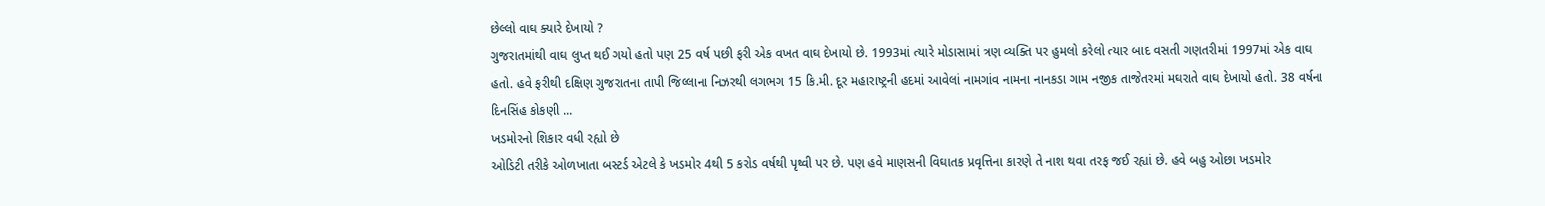છેલ્લો વાઘ ક્યારે દેખાયો ?
ગુજરાતમાંથી વાઘ લુપ્ત થઈ ગયો હતો પણ 25 વર્ષ પછી ફરી એક વખત વાઘ દેખાયો છે. 1993માં ત્યારે મોડાસામાં ત્રણ વ્યક્તિ પર હુમલો કરેલો ત્યાર બાદ વસતી ગણતરીમાં 1997માં એક વાઘ હતો. હવે ફરીથી દક્ષિણ ગુજરાતના તાપી જિલ્લાના નિઝરથી લગભગ 15 કિ.મી. દૂર મહારાષ્ટ્રની હદમાં આવેલાં નામગાંવ નામના નાનકડા ગામ નજીક તાજેતરમાં મઘરાતે વાઘ દેખાયો હતો. 38 વર્ષના દિનસિંહ કોકણી ...
ખડમોરનો શિકાર વધી રહ્યો છે
ઓડિટી તરીકે ઓળખાતા બસ્ટર્ડ એટલે કે ખડમોર 4થી 5 કરોડ વર્ષથી પૃથ્વી પર છે. પણ હવે માણસની વિઘાતક પ્રવૃત્તિના કારણે તે નાશ થવા તરફ જઈ રહ્યાં છે. હવે બહુ ઓછા ખડમોર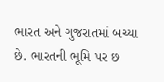ભારત અને ગુજરાતમાં બચ્યા છે. ભારતની ભૂમિ પર છ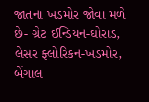જાતના ખડમોર જોવા મળે છે- ગ્રેટ ઈન્ડિયન-ઘોરાડ, લેસર ફ્લોરિકન-ખડમોર, બેંગાલ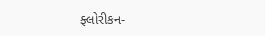ફ્લોરીકન-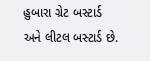હુબારા ગ્રેટ બસ્ટાર્ડ અને લીટલ બસ્ટાર્ડ છે.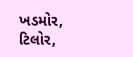ખડમોર, ટિલોર,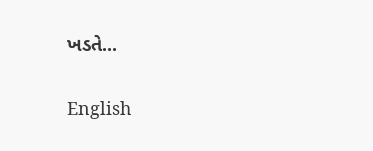ખડતે...

English